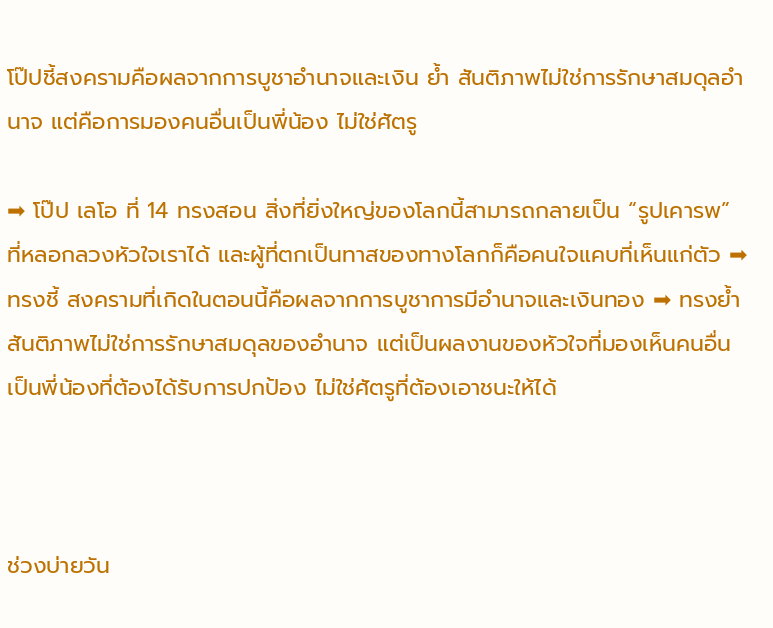โป๊ปชี้สงครามคือผลจากการบูชาอำนาจและเงิน ย้ำ สันติภาพไม่ใช่การรักษาสมดุลอำนาจ แต่คือการมองคนอื่นเป็นพี่น้อง ไม่ใช่ศัตรู

➡ โป๊ป เลโอ ที่ 14 ทรงสอน สิ่งที่ยิ่งใหญ่ของโลกนี้สามารถกลายเป็น “รูปเคารพ” ที่หลอกลวงหัวใจเราได้ และผู้ที่ตกเป็นทาสของทางโลกก็คือคนใจแคบที่เห็นแก่ตัว ➡ ทรงชี้ สงครามที่เกิดในตอนนี้คือผลจากการบูชาการมีอำนาจและเงินทอง ➡ ทรงย้ำ สันติภาพไม่ใช่การรักษาสมดุลของอำนาจ แต่เป็นผลงานของหัวใจที่มองเห็นคนอื่นเป็นพี่น้องที่ต้องได้รับการปกป้อง ไม่ใช่ศัตรูที่ต้องเอาชนะให้ได้



ช่วงบ่ายวัน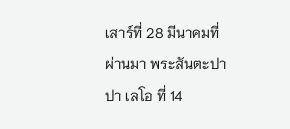เสาร์ที่ 28 มีนาคมที่ผ่านมา พระสันตะปาปา เลโอ ที่ 14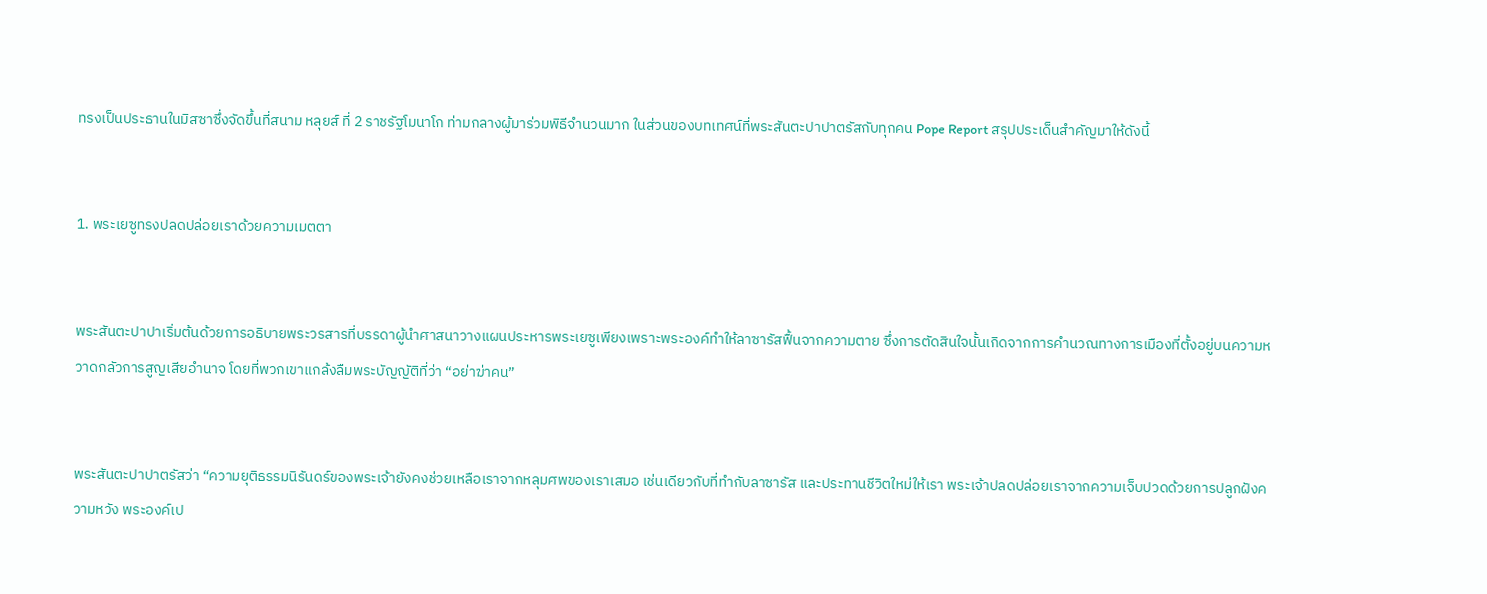ทรงเป็นประธานในมิสซาซึ่งจัดขึ้นที่สนาม หลุยส์ ที่ 2 ราชรัฐโมนาโก ท่ามกลางผู้มาร่วมพิธีจำนวนมาก ในส่วนของบทเทศน์ที่พระสันตะปาปาตรัสกับทุกคน Pope Report สรุปประเด็นสำคัญมาให้ดังนี้


1. พระเยซูทรงปลดปล่อยเราด้วยความเมตตา


พระสันตะปาปาเริ่มต้นด้วยการอธิบายพระวรสารที่บรรดาผู้นำศาสนาวางแผนประหารพระเยซูเพียงเพราะพระองค์ทำให้ลาซารัสฟื้นจากความตาย ซึ่งการตัดสินใจนั้นเกิดจากการคำนวณทางการเมืองที่ตั้งอยู่บนความหวาดกลัวการสูญเสียอำนาจ โดยที่พวกเขาแกล้งลืมพระบัญญัติที่ว่า “อย่าฆ่าคน”


พระสันตะปาปาตรัสว่า “ความยุติธรรมนิรันดร์ของพระเจ้ายังคงช่วยเหลือเราจากหลุมศพของเราเสมอ เช่นเดียวกับที่ทำกับลาซารัส และประทานชีวิตใหม่ให้เรา พระเจ้าปลดปล่อยเราจากความเจ็บปวดด้วยการปลูกฝังความหวัง พระองค์เป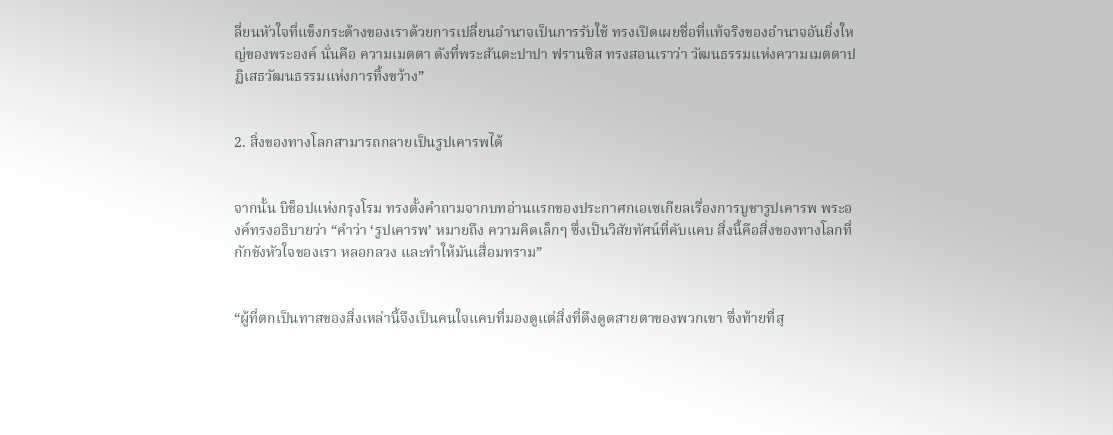ลี่ยนหัวใจที่แข็งกระด้างของเราด้วยการเปลี่ยนอำนาจเป็นการรับใช้ ทรงเปิดเผยชื่อที่แท้จริงของอำนาจอันยิ่งใหญ่ของพระองค์ นั่นคือ ความเมตตา ดังที่พระสันตะปาปา ฟรานซิส ทรงสอนเราว่า วัฒนธรรมแห่งความเมตตาปฏิเสธวัฒนธรรมแห่งการทิ้งขว้าง”


2. สิ่งของทางโลกสามารถกลายเป็นรูปเคารพได้


จากนั้น บิช็อปแห่งกรุงโรม ทรงตั้งคำถามจากบทอ่านแรกของประกาศกเอเซเกียลเรื่องการบูชารูปเคารพ พระองค์ทรงอธิบายว่า “คำว่า ‘รูปเคารพ’ หมายถึง ความคิดเล็กๆ ซึ่งเป็นวิสัยทัศน์ที่คับแคบ สิ่งนี้คือสิ่งของทางโลกที่กักขังหัวใจของเรา หลอกลวง และทำให้มันเสื่อมทราม”


“ผู้ที่ตกเป็นทาสของสิ่งเหล่านี้จึงเป็นคนใจแคบที่มองดูแต่สิ่งที่ดึงดูดสายตาของพวกเขา ซึ่งท้ายที่สุ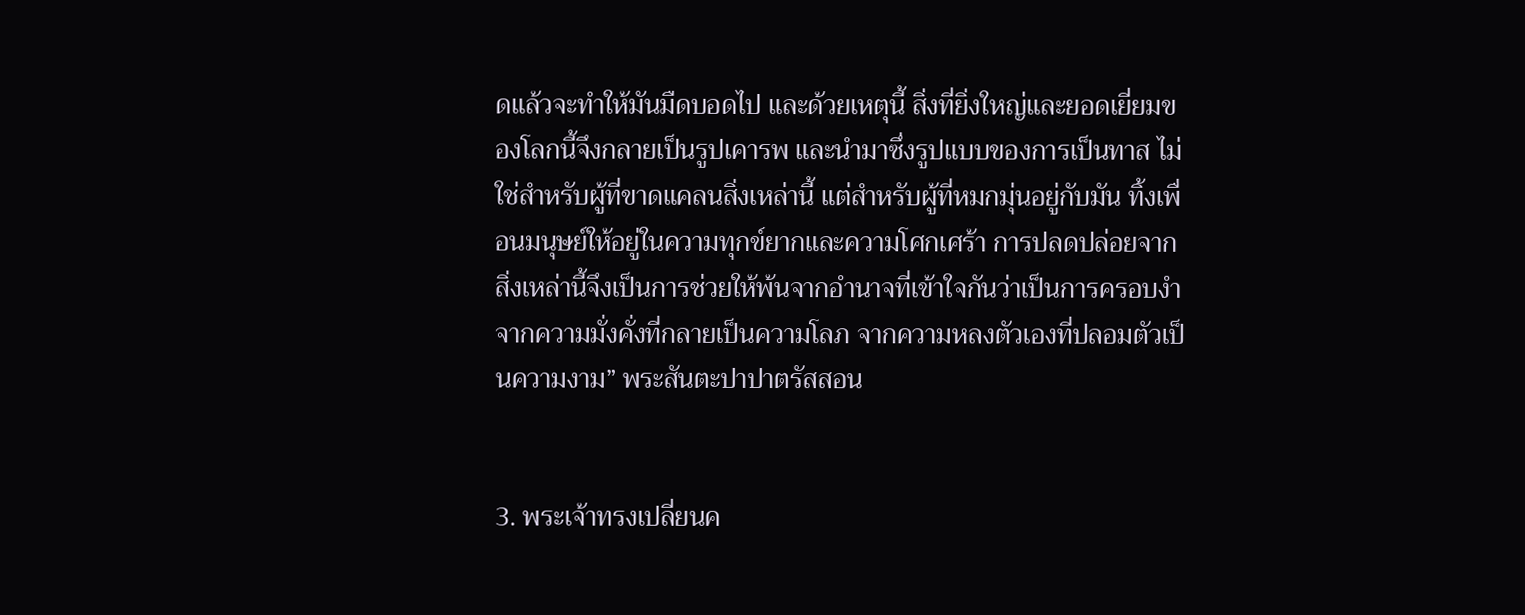ดแล้วจะทำให้มันมืดบอดไป และด้วยเหตุนี้ สิ่งที่ยิ่งใหญ่และยอดเยี่ยมของโลกนี้จึงกลายเป็นรูปเคารพ และนำมาซึ่งรูปแบบของการเป็นทาส ไม่ใช่สำหรับผู้ที่ขาดแคลนสิ่งเหล่านี้ แต่สำหรับผู้ที่หมกมุ่นอยู่กับมัน ทิ้งเพื่อนมนุษย์ให้อยู่ในความทุกข์ยากและความโศกเศร้า การปลดปล่อยจากสิ่งเหล่านี้จึงเป็นการช่วยให้พ้นจากอำนาจที่เข้าใจกันว่าเป็นการครอบงำ จากความมั่งคั่งที่กลายเป็นความโลภ จากความหลงตัวเองที่ปลอมตัวเป็นความงาม” พระสันตะปาปาตรัสสอน


3. พระเจ้าทรงเปลี่ยนค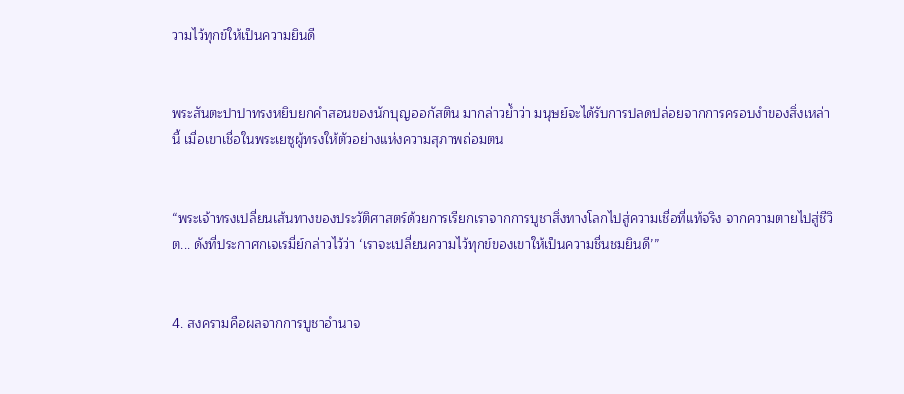วามไว้ทุกข์ให้เป็นความยินดี


พระสันตะปาปาทรงหยิบยกคำสอนของนักบุญออกัสติน มากล่าวย้ำว่า มนุษย์จะได้รับการปลดปล่อยจากการครอบงำของสิ่งเหล่านี้ เมื่อเขาเชื่อในพระเยซูผู้ทรงให้ตัวอย่างแห่งความสุภาพถ่อมตน


“พระเจ้าทรงเปลี่ยนเส้นทางของประวัติศาสตร์ด้วยการเรียกเราจากการบูชาสิ่งทางโลกไปสู่ความเชื่อที่แท้จริง จากความตายไปสู่ชีวิต... ดังที่ประกาศกเจเรมี่ย์กล่าวไว้ว่า ‘เราจะเปลี่ยนความไว้ทุกข์ของเขาให้เป็นความชื่นชมยินดี’”


4. สงครามคือผลจากการบูชาอำนาจ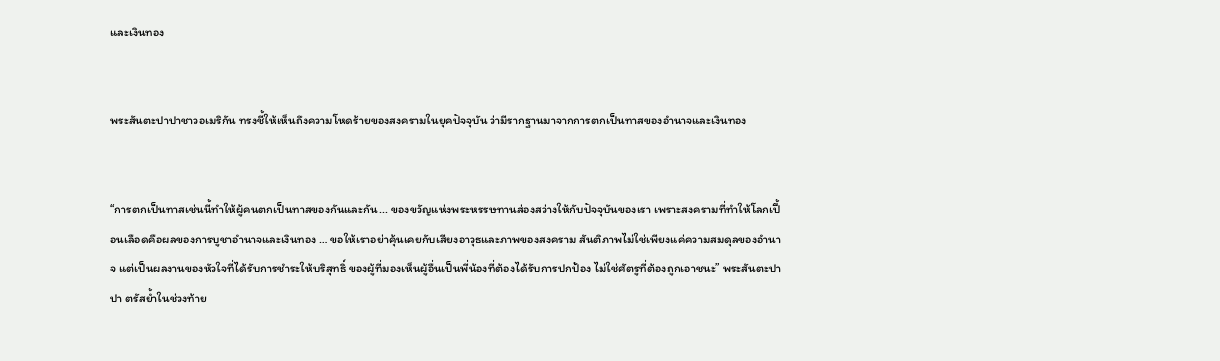และเงินทอง


พระสันตะปาปาชาวอเมริกัน ทรงชี้ให้เห็นถึงความโหดร้ายของสงครามในยุคปัจจุบัน ว่ามีรากฐานมาจากการตกเป็นทาสของอำนาจและเงินทอง


“การตกเป็นทาสเช่นนี้ทำให้ผู้คนตกเป็นทาสของกันและกัน... ของขวัญแห่งพระหรรษทานส่องสว่างให้กับปัจจุบันของเรา เพราะสงครามที่ทำให้โลกเปื้อนเลือดคือผลของการบูชาอำนาจและเงินทอง … ขอให้เราอย่าคุ้นเคยกับเสียงอาวุธและภาพของสงคราม สันติภาพไม่ใช่เพียงแค่ความสมดุลของอำนาจ แต่เป็นผลงานของหัวใจที่ได้รับการชำระให้บริสุทธิ์ ของผู้ที่มองเห็นผู้อื่นเป็นพี่น้องที่ต้องได้รับการปกป้อง ไม่ใช่ศัตรูที่ต้องถูกเอาชนะ” พระสันตะปาปา ตรัสย้ำในช่วงท้าย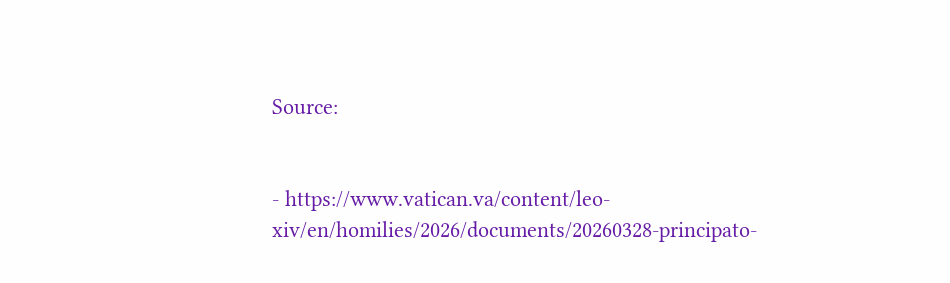Source:


- https://www.vatican.va/content/leo-xiv/en/homilies/2026/documents/20260328-principato-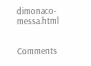dimonaco-messa.html


Comments